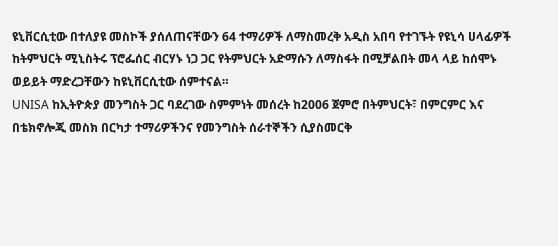ዩኒቨርሲቲው በተለያዩ መስኮች ያሰለጠናቸውን 64 ተማሪዎች ለማስመረቅ አዲስ አበባ የተገኙት የዩኒሳ ሀላፊዎች ከትምህርት ሚኒስትሩ ፕሮፌሰር ብርሃኑ ነጋ ጋር የትምህርት አድማሱን ለማስፋት በሚቻልበት መላ ላይ ከሰሞኑ ወይይት ማድረጋቸውን ከዩኒቨርሲቲው ሰምተናል።
UNISA ከኢትዮጵያ መንግስት ጋር ባደረገው ስምምነት መሰረት ከ2006 ጀምሮ በትምህርት፣ በምርምር እና በቴክኖሎጂ መስክ በርካታ ተማሪዎችንና የመንግስት ሰራተኞችን ሲያስመርቅ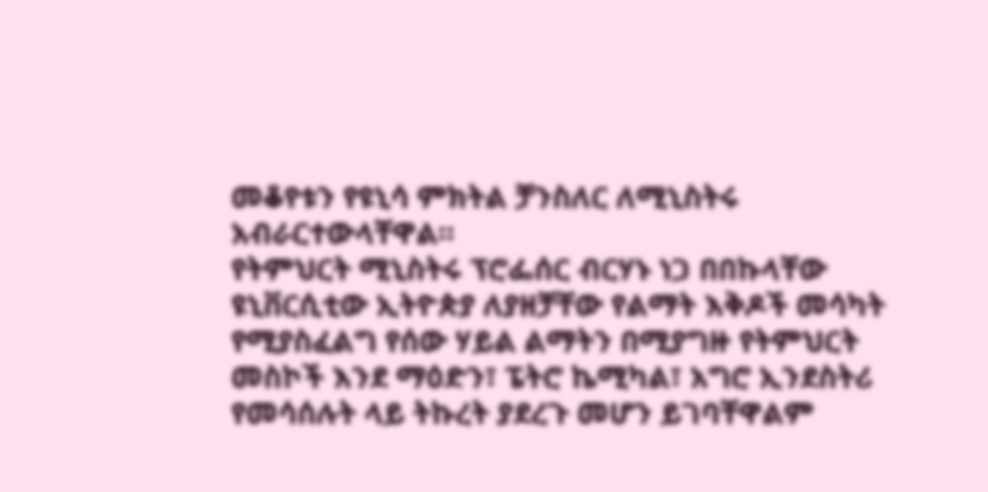መቆየቱን የዩኒሳ ምክትል ቻንስለር ለሚኒስትሩ አብራርተውላቸዋል።
የትምህርት ሚኒስትሩ ፕሮፌሰር ብርሃኑ ነጋ በበኩላቸው ዩኒቨርሲቲው ኢትዮጵያ ለያዘቻቸው የልማት እቅዶች መሳካት የሚያስፈልግ የሰው ሃይል ልማትን በሚያግዙ የትምህርት መስኮች እንደ ማዕድን፣ ፔትሮ ኬሚካል፣ አግሮ ኢንደስትሪ የመሳሰሉት ላይ ትኩረት ያደረጉ መሆን ይገባቸዋልም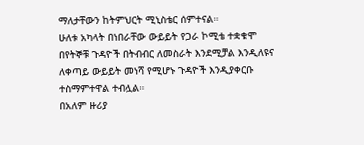ማለታቸውን ከትምህርት ሚኒስቴር ሰምተናል።
ሁለቱ አካላት በነበራቸው ውይይት የጋራ ኮሚቴ ተቋቁሞ በየትኞቹ ጉዳዮች በትብብር ለመስራት እንደሚቻል እንዲለዩና ለቀጣይ ውይይት መነሻ የሚሆኑ ጉዳዮች እንዲያቀርቡ ተስማምተዋል ተብሏል።
በአለም ዙሪያ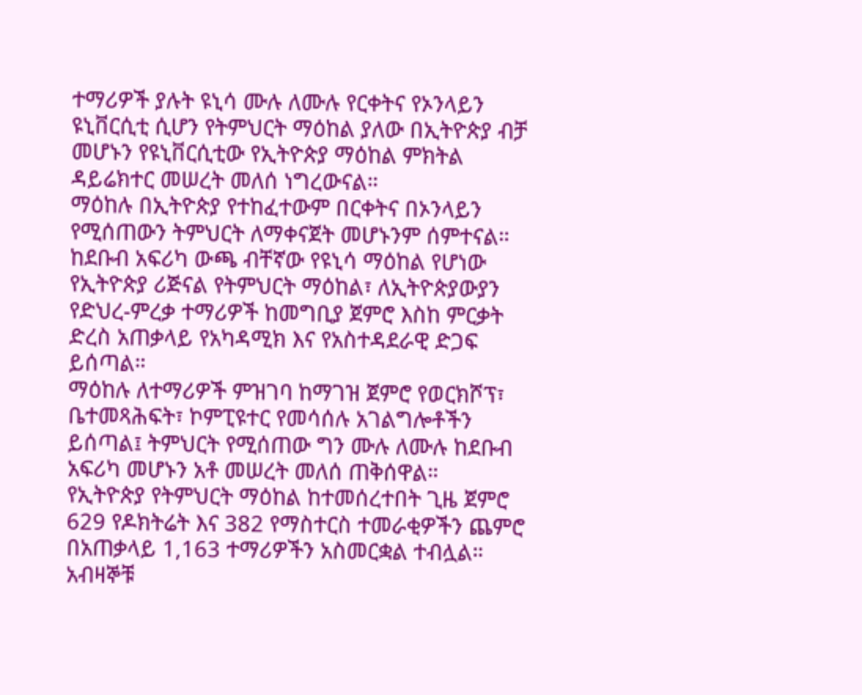ተማሪዎች ያሉት ዩኒሳ ሙሉ ለሙሉ የርቀትና የኦንላይን ዩኒቨርሲቲ ሲሆን የትምህርት ማዕከል ያለው በኢትዮጵያ ብቻ መሆኑን የዩኒቨርሲቲው የኢትዮጵያ ማዕከል ምክትል ዳይሬክተር መሠረት መለሰ ነግረውናል።
ማዕከሉ በኢትዮጵያ የተከፈተውም በርቀትና በኦንላይን የሚሰጠውን ትምህርት ለማቀናጀት መሆኑንም ሰምተናል።
ከደቡብ አፍሪካ ውጫ ብቸኛው የዩኒሳ ማዕከል የሆነው የኢትዮጵያ ሪጅናል የትምህርት ማዕከል፣ ለኢትዮጵያውያን የድህረ-ምረቃ ተማሪዎች ከመግቢያ ጀምሮ እስከ ምርቃት ድረስ አጠቃላይ የአካዳሚክ እና የአስተዳደራዊ ድጋፍ ይሰጣል።
ማዕከሉ ለተማሪዎች ምዝገባ ከማገዝ ጀምሮ የወርክሾፕ፣ ቤተመጻሕፍት፣ ኮምፒዩተር የመሳሰሉ አገልግሎቶችን ይሰጣል፤ ትምህርት የሚሰጠው ግን ሙሉ ለሙሉ ከደቡብ አፍሪካ መሆኑን አቶ መሠረት መለሰ ጠቅሰዋል።
የኢትዮጵያ የትምህርት ማዕከል ከተመሰረተበት ጊዜ ጀምሮ 629 የዶክትሬት እና 382 የማስተርስ ተመራቂዎችን ጨምሮ በአጠቃላይ 1,163 ተማሪዎችን አስመርቋል ተብሏል።
አብዛኞቹ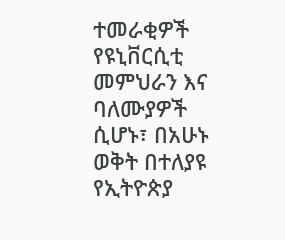ተመራቂዎች የዩኒቨርሲቲ መምህራን እና ባለሙያዎች ሲሆኑ፣ በአሁኑ ወቅት በተለያዩ የኢትዮጵያ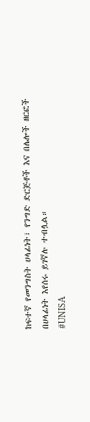ከፍተኛ የመንግስት ሀላፊነት፣ የንግድ ድርጅቶች እና በሌሎች ዘርፎች በሀላፊነት እየሰሩ ይገኛሉ ተብሏል።
#UNISA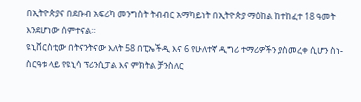በኢትዮጵያና በደቡብ አፍሪካ መንግስት ትብብር አማካይነት በኢትዮጵያ ማዕከል ከተከፈተ 18 ዓመት እንደሆነው ሰምተናል።
ዩኒቨርስቲው በትናንትናው እለት 58 በፒኤችዲ እና 6 የሁለተኛ ዲግሪ ተማሪዎችን ያስመረቀ ሲሆን ስነ-ስርዓቱ ላይ የዩኒሳ ፕሪንሲፓል እና ምክትል ቻንስለር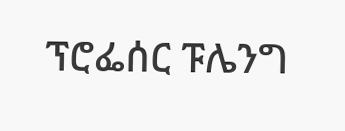ፕሮፌሰር ፑሌንግ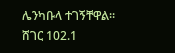ሌንካቡላ ተገኝቸዋል።
ሸገር 102.1